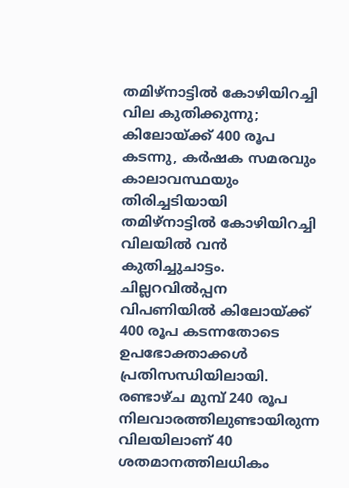തമിഴ്നാട്ടിൽ കോഴിയിറച്ചി വില കുതിക്കുന്നു; കിലോയ്ക്ക് 400 രൂപ കടന്നു, കർഷക സമരവും കാലാവസ്ഥയും തിരിച്ചടിയായി
തമിഴ്നാട്ടിൽ കോഴിയിറച്ചി വിലയിൽ വൻ കുതിച്ചുചാട്ടം. ചില്ലറവിൽപ്പന വിപണിയിൽ കിലോയ്ക്ക് 400 രൂപ കടന്നതോടെ ഉപഭോക്താക്കൾ പ്രതിസന്ധിയിലായി. രണ്ടാഴ്ച മുമ്പ് 240 രൂപ നിലവാരത്തിലുണ്ടായിരുന്ന വിലയിലാണ് 40 ശതമാനത്തിലധികം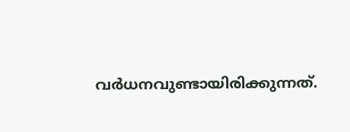വർധനവുണ്ടായിരിക്കുന്നത്.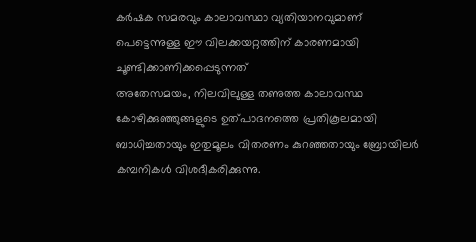കർഷക സമരവും കാലാവസ്ഥാ വ്യതിയാനവുമാണ് പെട്ടെന്നുള്ള ഈ വിലക്കയറ്റത്തിന് കാരണമായി ചൂണ്ടിക്കാണിക്കപ്പെടുന്നത്
അതേസമയം, നിലവിലുള്ള തണുത്ത കാലാവസ്ഥ കോഴിക്കുഞ്ഞുങ്ങളുടെ ഉത്പാദനത്തെ പ്രതികൂലമായി ബാധിച്ചതായും ഇതുമൂലം വിതരണം കുറഞ്ഞതായും ബ്രോയിലർ കമ്പനികൾ വിശദീകരിക്കുന്നു.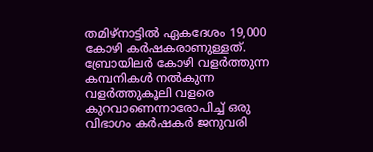തമിഴ്നാട്ടിൽ ഏകദേശം 19,000 കോഴി കർഷകരാണുള്ളത്. ബ്രോയിലർ കോഴി വളർത്തുന്ന കമ്പനികൾ നൽകുന്ന വളർത്തുകൂലി വളരെ കുറവാണെന്നാരോപിച്ച് ഒരു വിഭാഗം കർഷകർ ജനുവരി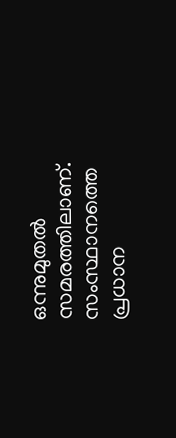ഒന്നുമുതൽ സമരത്തിലാണ്. സംസ്ഥാനത്തെ പ്രധാന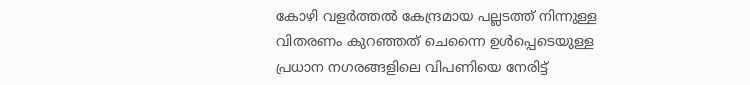കോഴി വളർത്തൽ കേന്ദ്രമായ പല്ലടത്ത് നിന്നുള്ള വിതരണം കുറഞ്ഞത് ചെന്നൈ ഉൾപ്പെടെയുള്ള പ്രധാന നഗരങ്ങളിലെ വിപണിയെ നേരിട്ട്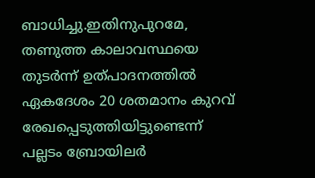ബാധിച്ചു.ഇതിനുപുറമേ, തണുത്ത കാലാവസ്ഥയെ തുടർന്ന് ഉത്പാദനത്തിൽ ഏകദേശം 20 ശതമാനം കുറവ് രേഖപ്പെടുത്തിയിട്ടുണ്ടെന്ന് പല്ലടം ബ്രോയിലർ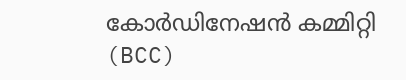കോർഡിനേഷൻ കമ്മിറ്റി (BCC)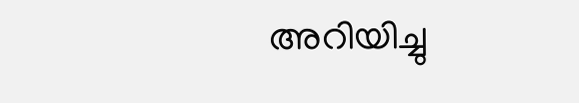അറിയിച്ചു